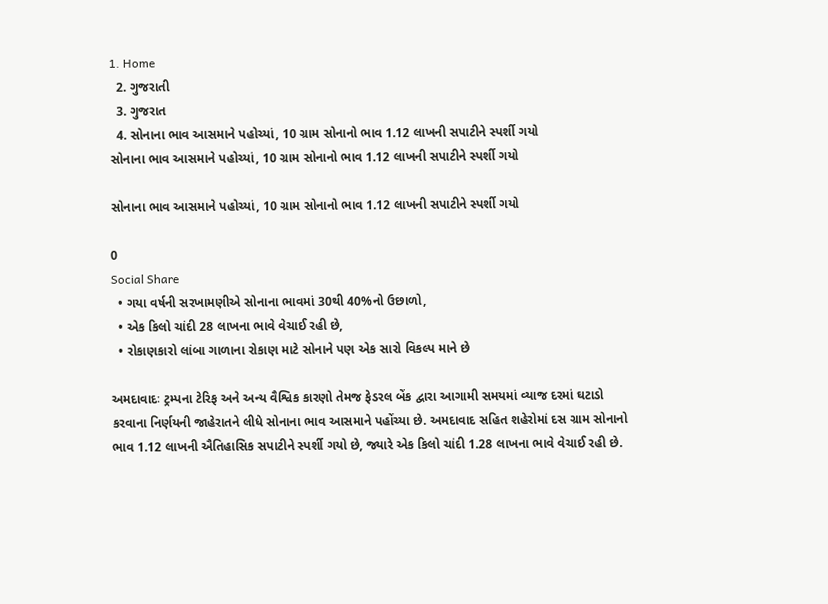1. Home
  2. ગુજરાતી
  3. ગુજરાત
  4. સોનાના ભાવ આસમાને પહોચ્યાં, 10 ગ્રામ સોનાનો ભાવ 1.12 લાખની સપાટીને સ્પર્શી ગયો
સોનાના ભાવ આસમાને પહોચ્યાં, 10 ગ્રામ સોનાનો ભાવ 1.12 લાખની સપાટીને સ્પર્શી ગયો

સોનાના ભાવ આસમાને પહોચ્યાં, 10 ગ્રામ સોનાનો ભાવ 1.12 લાખની સપાટીને સ્પર્શી ગયો

0
Social Share
  • ગયા વર્ષની સરખામણીએ સોનાના ભાવમાં 30થી 40%નો ઉછાળો,
  • એક કિલો ચાંદી 28 લાખના ભાવે વેચાઈ રહી છે,
  • રોકાણકારો લાંબા ગાળાના રોકાણ માટે સોનાને પણ એક સારો વિકલ્પ માને છે

અમદાવાદઃ ટ્રમ્પના ટેરિફ અને અન્ય વૈશ્વિક કારણો તેમજ ફેડરલ બેંક દ્વારા આગામી સમયમાં વ્યાજ દરમાં ઘટાડો કરવાના નિર્ણયની જાહેરાતને લીધે સોનાના ભાવ આસમાને પહોંચ્યા છે. અમદાવાદ સહિત શહેરોમાં દસ ગ્રામ સોનાનો ભાવ 1.12 લાખની ઐતિહાસિક સપાટીને સ્પર્શી ગયો છે, જ્યારે એક કિલો ચાંદી 1.28 લાખના ભાવે વેચાઈ રહી છે.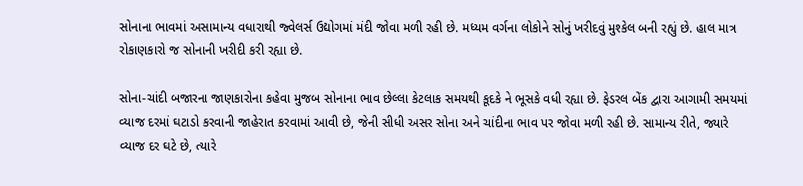સોનાના ભાવમાં અસામાન્ય વધારાથી જ્વેલર્સ ઉદ્યોગમાં મંદી જોવા મળી રહી છે. મધ્યમ વર્ગના લોકોને સોનું ખરીદવું મુશ્કેલ બની રહ્યું છે. હાલ માત્ર રોકાણકારો જ સોનાની ખરીદી કરી રહ્યા છે.

સોના-ચાંદી બજારના જાણકારોના કહેવા મુજબ સોનાના ભાવ છેલ્લા કેટલાક સમયથી કૂદકે ને ભૂસકે વધી રહ્યા છે. ફેડરલ બેંક દ્વારા આગામી સમયમાં વ્યાજ દરમાં ઘટાડો કરવાની જાહેરાત કરવામાં આવી છે, જેની સીધી અસર સોના અને ચાંદીના ભાવ પર જોવા મળી રહી છે. સામાન્ય રીતે, જ્યારે વ્યાજ દર ઘટે છે, ત્યારે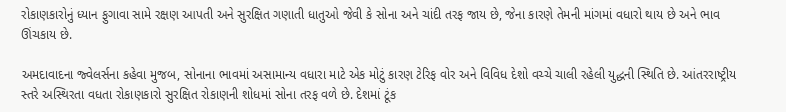રોકાણકારોનું ધ્યાન ફુગાવા સામે રક્ષણ આપતી અને સુરક્ષિત ગણાતી ધાતુઓ જેવી કે સોના અને ચાંદી તરફ જાય છે, જેના કારણે તેમની માંગમાં વધારો થાય છે અને ભાવ ઊંચકાય છે.

અમદાવાદના જ્વેલર્સના કહેવા મુજબ, સોનાના ભાવમાં અસામાન્ય વધારા માટે એક મોટું કારણ ટેરિફ વોર અને વિવિધ દેશો વચ્ચે ચાલી રહેલી યુદ્ધની સ્થિતિ છે. આંતરરાષ્ટ્રીય સ્તરે અસ્થિરતા વધતા રોકાણકારો સુરક્ષિત રોકાણની શોધમાં સોના તરફ વળે છે. દેશમાં ટૂંક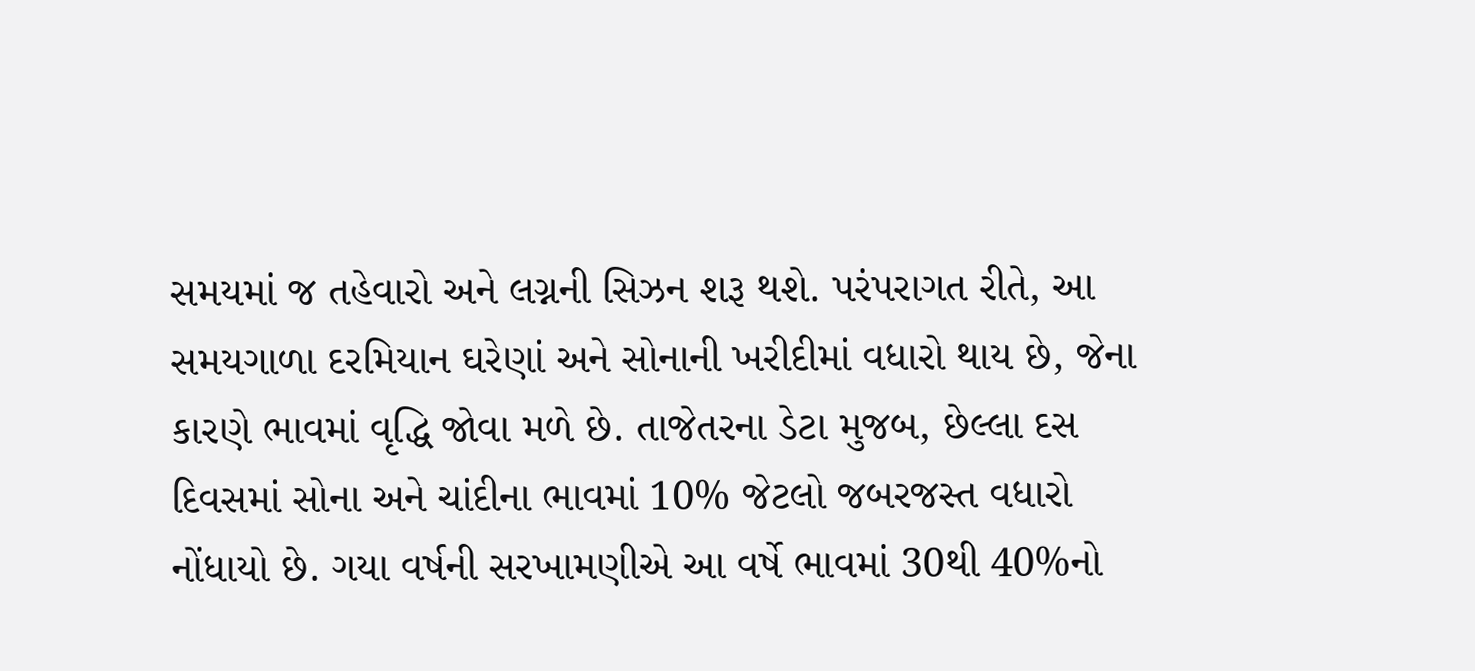સમયમાં જ તહેવારો અને લગ્નની સિઝન શરૂ થશે. પરંપરાગત રીતે, આ સમયગાળા દરમિયાન ઘરેણાં અને સોનાની ખરીદીમાં વધારો થાય છે, જેના કારણે ભાવમાં વૃદ્ધિ જોવા મળે છે. તાજેતરના ડેટા મુજબ, છેલ્લા દસ દિવસમાં સોના અને ચાંદીના ભાવમાં 10% જેટલો જબરજસ્ત વધારો નોંધાયો છે. ગયા વર્ષની સરખામણીએ આ વર્ષે ભાવમાં 30થી 40%નો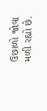ઉછાળો જોવા મળી રહ્યો છે.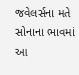જવેલર્સના મતે સોનાના ભાવમાં આ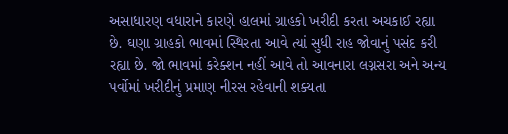અસાધારણ વધારાને કારણે હાલમાં ગ્રાહકો ખરીદી કરતા અચકાઈ રહ્યા છે. ઘણા ગ્રાહકો ભાવમાં સ્થિરતા આવે ત્યાં સુધી રાહ જોવાનું પસંદ કરી રહ્યા છે. જો ભાવમાં કરેક્શન નહીં આવે તો આવનારા લગ્નસરા અને અન્ય પર્વોમાં ખરીદીનું પ્રમાણ નીરસ રહેવાની શક્યતા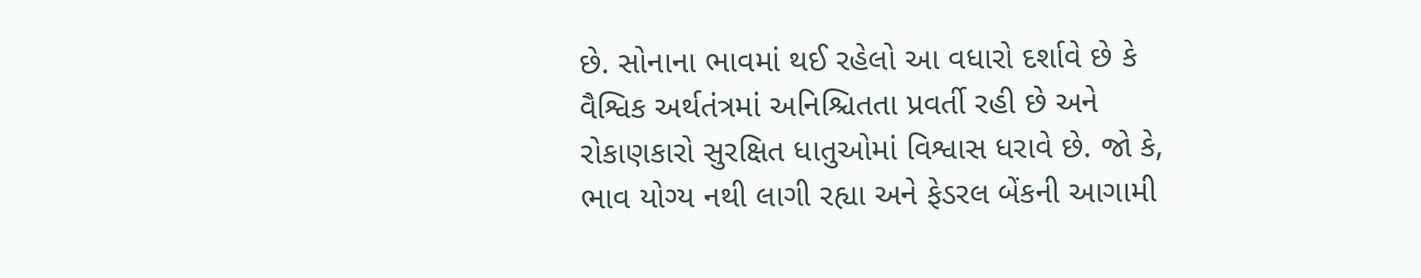છે. સોનાના ભાવમાં થઈ રહેલો આ વધારો દર્શાવે છે કે વૈશ્વિક અર્થતંત્રમાં અનિશ્ચિતતા પ્રવર્તી રહી છે અને રોકાણકારો સુરક્ષિત ધાતુઓમાં વિશ્વાસ ધરાવે છે. જો કે, ભાવ યોગ્ય નથી લાગી રહ્યા અને ફેડરલ બેંકની આગામી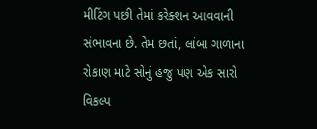મીટિંગ પછી તેમાં કરેક્શન આવવાની સંભાવના છે. તેમ છતાં, લાંબા ગાળાના રોકાણ માટે સોનું હજુ પણ એક સારો વિકલ્પ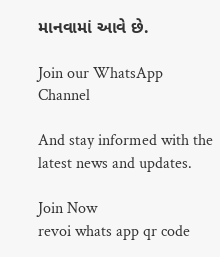માનવામાં આવે છે.

Join our WhatsApp Channel

And stay informed with the latest news and updates.

Join Now
revoi whats app qr code